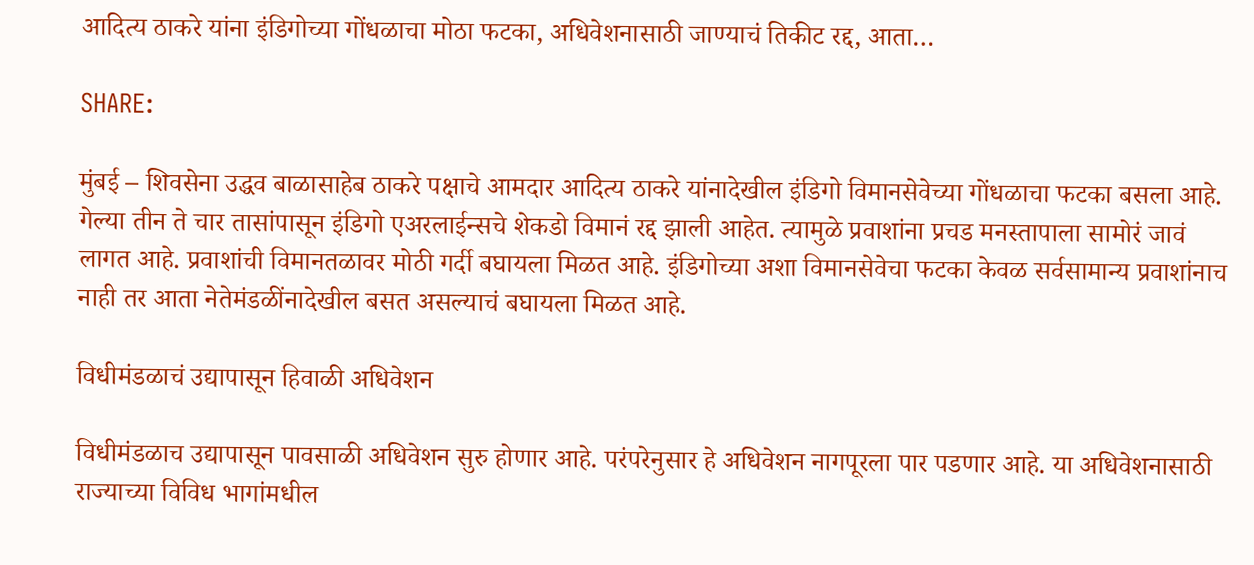आदित्य ठाकरे यांना इंडिगोच्या गोंधळाचा मोठा फटका, अधिवेशनासाठी जाण्याचं तिकीट रद्द, आता…

SHARE:

मुंबई – शिवसेना उद्धव बाळासाहेब ठाकरे पक्षाचे आमदार आदित्य ठाकरे यांनादेखील इंडिगो विमानसेवेच्या गोंधळाचा फटका बसला आहे. गेल्या तीन ते चार तासांपासून इंडिगो एअरलाईन्सचे शेकडो विमानं रद्द झाली आहेत. त्यामुळे प्रवाशांना प्रचड मनस्तापाला सामोरं जावं लागत आहे. प्रवाशांची विमानतळावर मोठी गर्दी बघायला मिळत आहे. इंडिगोच्या अशा विमानसेवेचा फटका केवळ सर्वसामान्य प्रवाशांनाच नाही तर आता नेतेमंडळींनादेखील बसत असल्याचं बघायला मिळत आहे.

विधीमंडळाचं उद्यापासून हिवाळी अधिवेशन

विधीमंडळाच उद्यापासून पावसाळी अधिवेशन सुरु होणार आहे. परंपरेनुसार हे अधिवेशन नागपूरला पार पडणार आहे. या अधिवेशनासाठी राज्याच्या विविध भागांमधील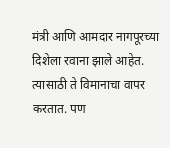मंत्री आणि आमदार नागपूरच्या दिशेला रवाना झाले आहेत. त्यासाठी ते विमानाचा वापर करतात. पण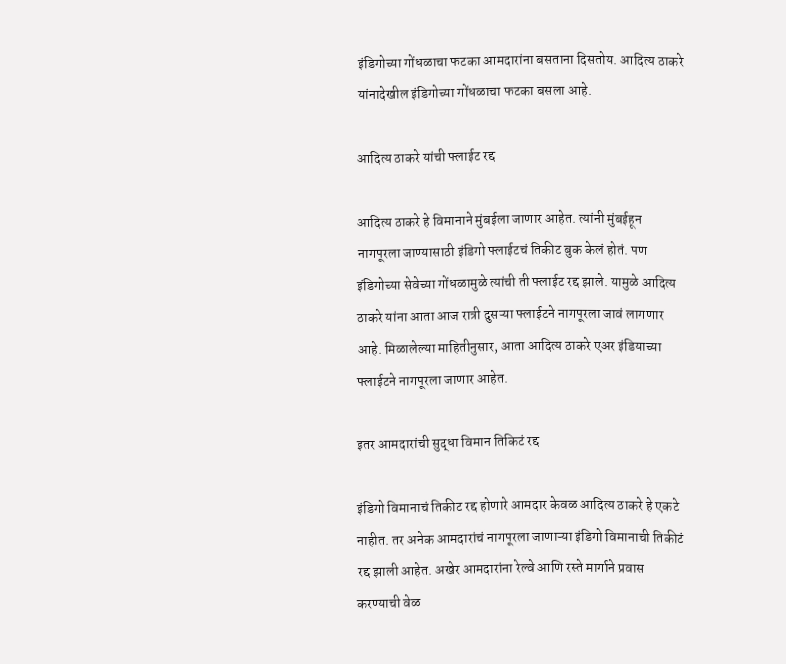इंडिगोच्या गोंधळाचा फटका आमदारांना बसताना दिसतोय. आदित्य ठाकरे यांनादेखील इंडिगोच्या गोंधळाचा फटका बसला आहे.

आदित्य ठाकरे यांची फ्लाईट रद्द

आदित्य ठाकरे हे विमानाने मुंबईला जाणार आहेत. त्यांनी मुंबईहून नागपूरला जाण्यासाठी इंडिगो फ्लाईटचं तिकीट बुक केलं होतं. पण इंडिगोच्या सेवेच्या गोंधळामुळे त्यांची ती फ्लाईट रद्द झाले. यामुळे आदित्य ठाकरे यांना आता आज रात्री दुसऱ्या फ्लाईटने नागपूरला जावं लागणार आहे. मिळालेल्या माहितीनुसार, आता आदित्य ठाकरे एअर इंडियाच्या फ्लाईटने नागपूरला जाणार आहेत.

इतर आमदारांची सुद्धा विमान तिकिटं रद्द

इंडिगो विमानाचं तिकीट रद्द होणारे आमदार केवळ आदित्य ठाकरे हे एकटे नाहीत. तर अनेक आमदारांचं नागपूरला जाणाऱ्या इंडिगो विमानाची तिकीटं रद्द झाली आहेत. अखेर आमदारांना रेल्वे आणि रस्ते मार्गाने प्रवास करण्याची वेळ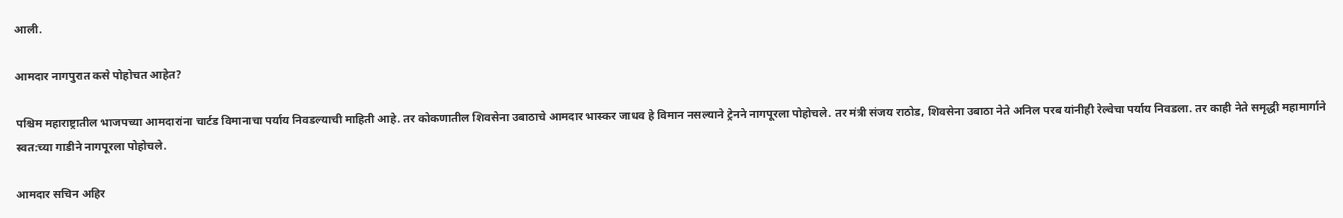आली.

आमदार नागपुरात कसे पोहोचत आहेत?

पश्चिम महाराष्ट्रातील भाजपच्या आमदारांना चार्टड विमानाचा पर्याय निवडल्याची माहिती आहे. तर कोकणातील शिवसेना उबाठाचे आमदार भास्कर जाधव हे विमान नसल्याने ट्रेनने नागपूरला पोहोचले. तर मंत्री संजय राठोड, शिवसेना उबाठा नेते अनिल परब यांनीही रेल्वेचा पर्याय निवडला. तर काही नेते समृद्धी महामार्गाने स्वत:च्या गाडीने नागपूरला पोहोचले.

आमदार सचिन अहिर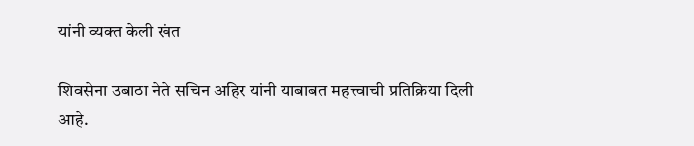यांनी व्यक्त केली खंत

शिवसेना उबाठा नेते सचिन अहिर यांनी याबाबत महत्त्वाची प्रतिक्रिया दिली आहे.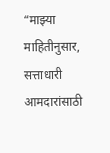“माझ्या माहितीनुसार, सत्ताधारी आमदारांसाठी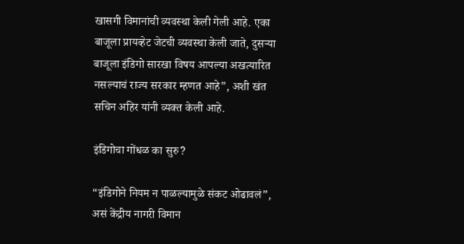खासगी विमानांची व्यवस्था केली गेली आहे. एका बाजूला प्रायव्हेट जेटची व्यवस्था केली जाते, दुसऱ्या बाजूला इंडिगो सारखा विषय आपल्या अखत्यारित नसल्याचं राज्य सरकार म्हणत आहे”, अशी खंत सचिन अहिर यांनी व्यक्त केली आहे.

इंडिगोचा गोंधळ का सुरु?

“इंडिगोने नियम न पाळल्यामुळे संकट ओढावलं”, असं केंद्रीय नागरी विमान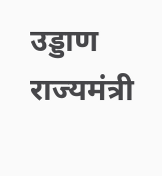उड्डाण राज्यमंत्री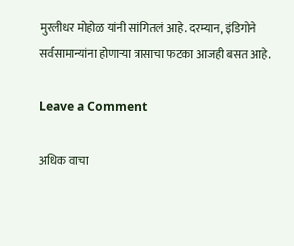मुरलीधर मोहोळ यांनी सांगितलं आहे. दरम्यान, इंडिगोने सर्वसामान्यांना होणाऱ्या त्रासाचा फटका आजही बसत आहे.

Leave a Comment

अधिक वाचा